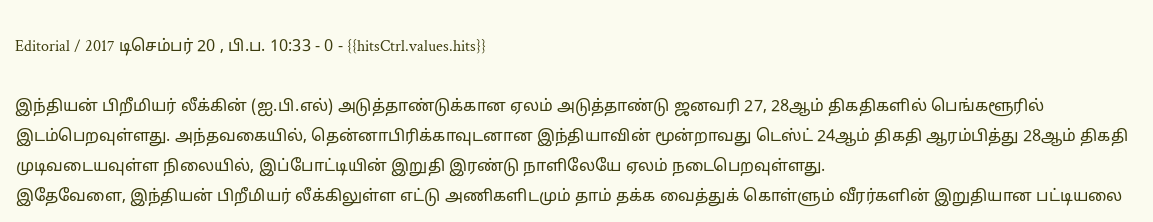Editorial / 2017 டிசெம்பர் 20 , பி.ப. 10:33 - 0 - {{hitsCtrl.values.hits}}

இந்தியன் பிறீமியர் லீக்கின் (ஐ.பி.எல்) அடுத்தாண்டுக்கான ஏலம் அடுத்தாண்டு ஜனவரி 27, 28ஆம் திகதிகளில் பெங்களூரில் இடம்பெறவுள்ளது. அந்தவகையில், தென்னாபிரிக்காவுடனான இந்தியாவின் மூன்றாவது டெஸ்ட் 24ஆம் திகதி ஆரம்பித்து 28ஆம் திகதி முடிவடையவுள்ள நிலையில், இப்போட்டியின் இறுதி இரண்டு நாளிலேயே ஏலம் நடைபெறவுள்ளது.
இதேவேளை, இந்தியன் பிறீமியர் லீக்கிலுள்ள எட்டு அணிகளிடமும் தாம் தக்க வைத்துக் கொள்ளும் வீரர்களின் இறுதியான பட்டியலை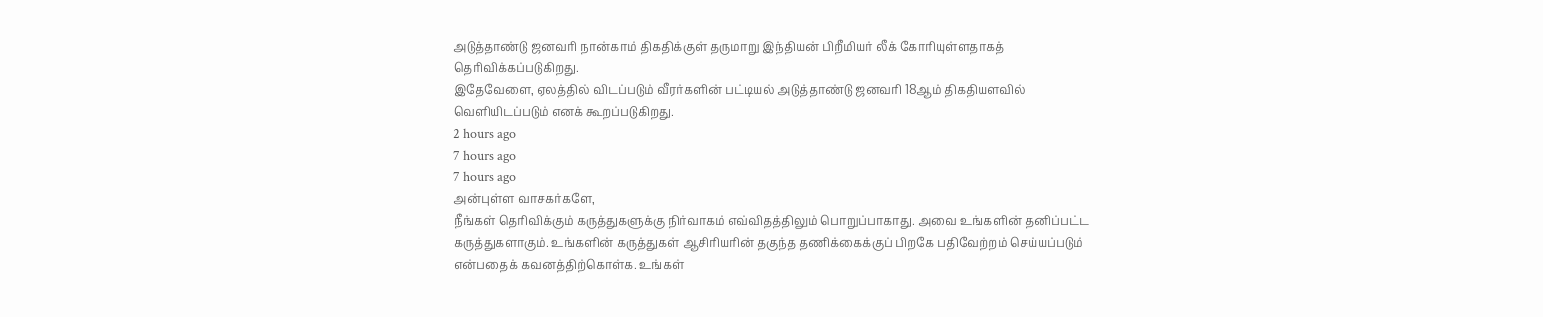அடுத்தாண்டு ஜனவரி நான்காம் திகதிக்குள் தருமாறு இந்தியன் பிறீமியர் லீக் கோரியுள்ளதாகத் தெரிவிக்கப்படுகிறது.
இதேவேளை, ஏலத்தில் விடப்படும் வீரர்களின் பட்டியல் அடுத்தாண்டு ஜனவரி 18ஆம் திகதியளவில் வெளியிடப்படும் எனக் கூறப்படுகிறது.
2 hours ago
7 hours ago
7 hours ago
அன்புள்ள வாசகர்களே,
நீங்கள் தெரிவிக்கும் கருத்துகளுக்கு நிர்வாகம் எவ்விதத்திலும் பொறுப்பாகாது. அவை உங்களின் தனிப்பட்ட கருத்துகளாகும். உங்களின் கருத்துகள் ஆசிரியரின் தகுந்த தணிக்கைக்குப் பிறகே பதிவேற்றம் செய்யப்படும் என்பதைக் கவனத்திற்கொள்க. உங்கள்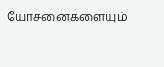யோசனைகளையும்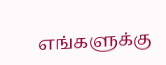எங்களுக்கு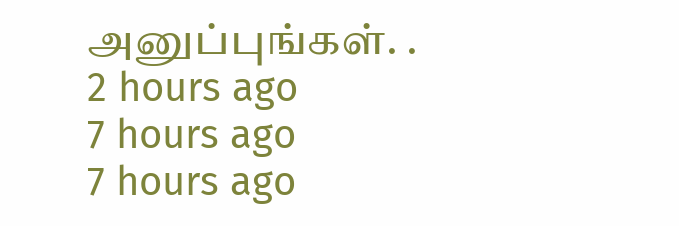அனுப்புங்கள். .
2 hours ago
7 hours ago
7 hours ago